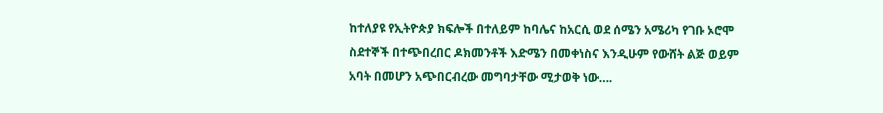ከተለያዩ የኢትዮጵያ ክፍሎች በተለይም ከባሌና ከአርሲ ወደ ሰሜን አሜሪካ የገቡ ኦሮሞ ስደተኞች በተጭበረበር ዶክመንቶች እድሜን በመቀነስና እንዲሁም የውሸት ልጅ ወይም አባት በመሆን አጭበርብረው መግባታቸው ሚታወቅ ነው….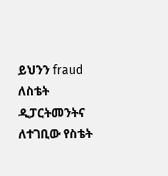ይህንን fraud ለስቴት ዲፓርትመንትና ለተገቢው የስቴት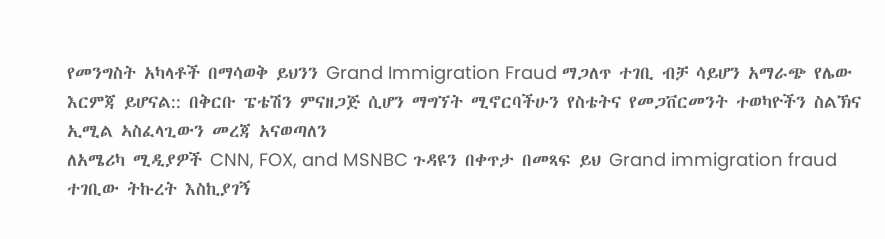የመንግስት አካላቶች በማሳወቅ ይህንን Grand Immigration Fraud ማጋለጥ ተገቢ ብቻ ሳይሆን አማራጭ የሌው እርምጃ ይሆናል:: በቅርቡ ፔቴሽን ምናዘጋጅ ሲሆን ማግኘት ሚኖርባችሁን የስቴትና የመጋቨርመንት ተወካዮችን ስልኽና ኢሚል ኣስፈላጊውን መረጃ አናወጣለን
ለአሜሪካ ሚዲያዎች CNN, FOX, and MSNBC ጉዳዩን በቀጥታ በመጻፍ ይህ Grand immigration fraud ተገቢው ትኩረት እስኪያገኝ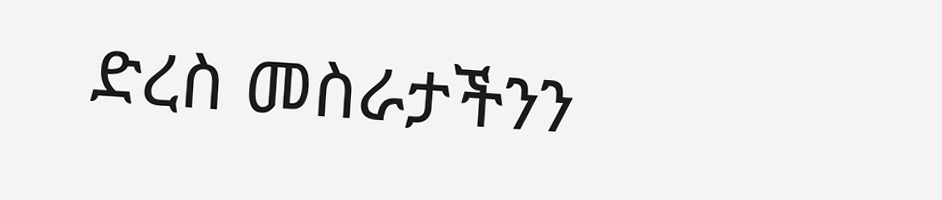ድረስ መስራታችንን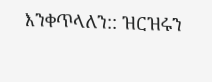እንቀጥላለን:: ዝርዝሩን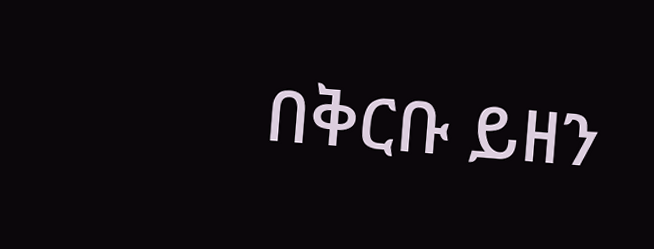በቅርቡ ይዘን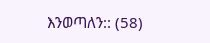እንወጣለን:: (58)